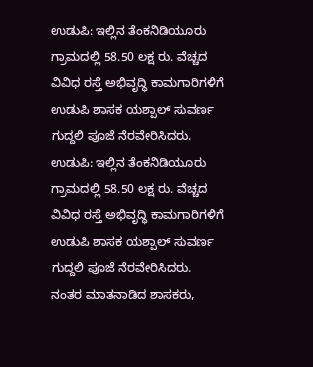ಉಡುಪಿ: ಇಲ್ಲಿನ ತೆಂಕನಿಡಿಯೂರು ಗ್ರಾಮದಲ್ಲಿ 58.50 ಲಕ್ಷ ರು. ವೆಚ್ಚದ ವಿವಿಧ ರಸ್ತೆ ಅಭಿವೃದ್ಧಿ ಕಾಮಗಾರಿಗಳಿಗೆ ಉಡುಪಿ ಶಾಸಕ ಯಶ್ಪಾಲ್ ಸುವರ್ಣ ಗುದ್ದಲಿ ಪೂಜೆ ನೆರವೇರಿಸಿದರು.
ಉಡುಪಿ: ಇಲ್ಲಿನ ತೆಂಕನಿಡಿಯೂರು ಗ್ರಾಮದಲ್ಲಿ 58.50 ಲಕ್ಷ ರು. ವೆಚ್ಚದ ವಿವಿಧ ರಸ್ತೆ ಅಭಿವೃದ್ಧಿ ಕಾಮಗಾರಿಗಳಿಗೆ ಉಡುಪಿ ಶಾಸಕ ಯಶ್ಪಾಲ್ ಸುವರ್ಣ ಗುದ್ದಲಿ ಪೂಜೆ ನೆರವೇರಿಸಿದರು.
ನಂತರ ಮಾತನಾಡಿದ ಶಾಸಕರು,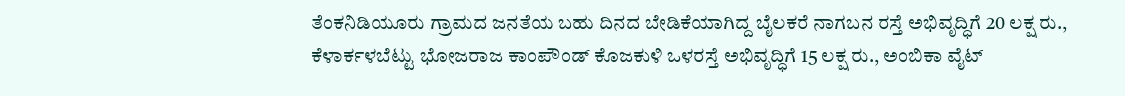ತೆಂಕನಿಡಿಯೂರು ಗ್ರಾಮದ ಜನತೆಯ ಬಹು ದಿನದ ಬೇಡಿಕೆಯಾಗಿದ್ದ ಬೈಲಕರೆ ನಾಗಬನ ರಸ್ತೆ ಅಭಿವೃದ್ಧಿಗೆ 20 ಲಕ್ಷ ರು., ಕೆಳಾರ್ಕಳಬೆಟ್ಟು ಭೋಜರಾಜ ಕಾಂಪೌಂಡ್ ಕೊಜಕುಳಿ ಒಳರಸ್ತೆ ಅಭಿವೃದ್ಧಿಗೆ 15 ಲಕ್ಷ ರು., ಅಂಬಿಕಾ ವೈಟ್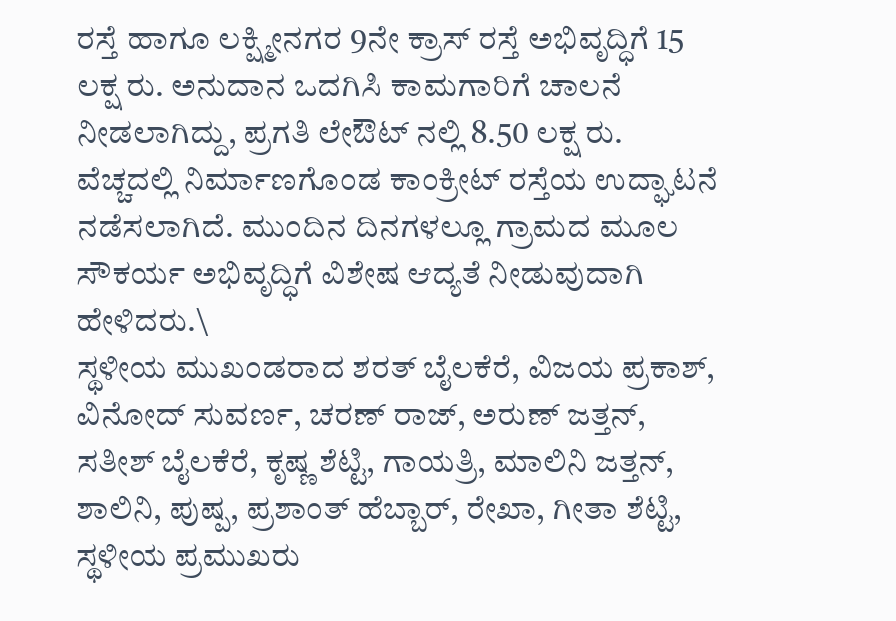ರಸ್ತೆ ಹಾಗೂ ಲಕ್ಷ್ಮೀನಗರ 9ನೇ ಕ್ರಾಸ್ ರಸ್ತೆ ಅಭಿವೃದ್ಧಿಗೆ 15 ಲಕ್ಷ ರು. ಅನುದಾನ ಒದಗಿಸಿ ಕಾಮಗಾರಿಗೆ ಚಾಲನೆ ನೀಡಲಾಗಿದ್ದು, ಪ್ರಗತಿ ಲೇಔಟ್ ನಲ್ಲಿ 8.50 ಲಕ್ಷ ರು. ವೆಚ್ಚದಲ್ಲಿ ನಿರ್ಮಾಣಗೊಂಡ ಕಾಂಕ್ರೀಟ್ ರಸ್ತೆಯ ಉದ್ಘಾಟನೆ ನಡೆಸಲಾಗಿದೆ. ಮುಂದಿನ ದಿನಗಳಲ್ಲೂ ಗ್ರಾಮದ ಮೂಲ ಸೌಕರ್ಯ ಅಭಿವೃದ್ಧಿಗೆ ವಿಶೇಷ ಆದ್ಯತೆ ನೀಡುವುದಾಗಿ ಹೇಳಿದರು.\
ಸ್ಥಳೀಯ ಮುಖಂಡರಾದ ಶರತ್ ಬೈಲಕೆರೆ, ವಿಜಯ ಪ್ರಕಾಶ್, ವಿನೋದ್ ಸುವರ್ಣ, ಚರಣ್ ರಾಜ್, ಅರುಣ್ ಜತ್ತನ್, ಸತೀಶ್ ಬೈಲಕೆರೆ, ಕೃಷ್ಣ ಶೆಟ್ಟಿ, ಗಾಯತ್ರಿ, ಮಾಲಿನಿ ಜತ್ತನ್, ಶಾಲಿನಿ, ಪುಷ್ಪ, ಪ್ರಶಾಂತ್ ಹೆಬ್ಬಾರ್, ರೇಖಾ, ಗೀತಾ ಶೆಟ್ಟಿ, ಸ್ಥಳೀಯ ಪ್ರಮುಖರು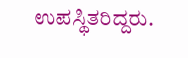ಉಪಸ್ಥಿತರಿದ್ದರು.